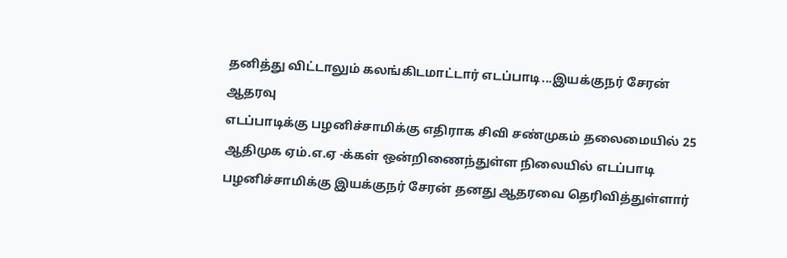தனித்து விட்டாலும் கலங்கிடமாட்டார் எடப்பாடி...இயக்குநர் சேரன் ஆதரவு
எடப்பாடிக்கு பழனிச்சாமிக்கு எதிராக சிவி சண்முகம் தலைமையில் 25 ஆதிமுக ஏம்.எ.ஏ -க்கள் ஒன்றிணைந்துள்ள நிலையில் எடப்பாடி பழனிச்சாமிக்கு இயக்குநர் சேரன் தனது ஆதரவை தெரிவித்துள்ளார்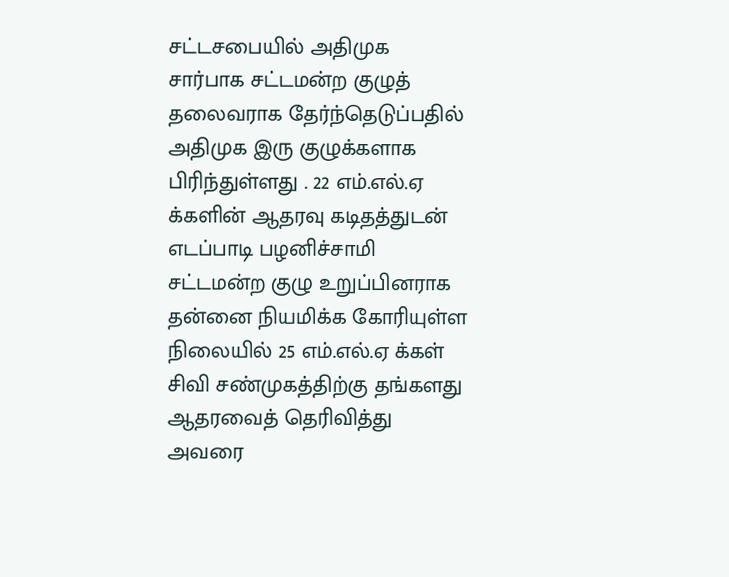சட்டசபையில் அதிமுக சார்பாக சட்டமன்ற குழுத் தலைவராக தேர்ந்தெடுப்பதில் அதிமுக இரு குழுக்களாக பிரிந்துள்ளது . 22 எம்.எல்.ஏ க்களின் ஆதரவு கடிதத்துடன் எடப்பாடி பழனிச்சாமி சட்டமன்ற குழு உறுப்பினராக தன்னை நியமிக்க கோரியுள்ள நிலையில் 25 எம்.எல்.ஏ க்கள் சிவி சண்முகத்திற்கு தங்களது ஆதரவைத் தெரிவித்து அவரை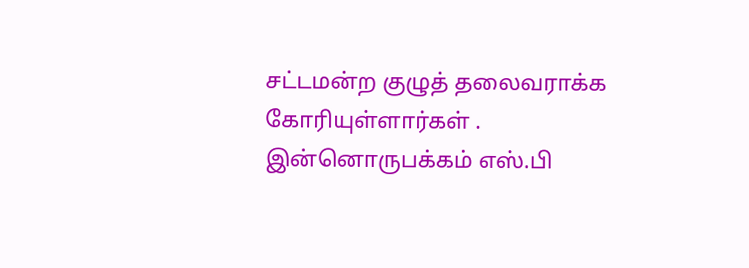சட்டமன்ற குழுத் தலைவராக்க கோரியுள்ளார்கள் . இன்னொருபக்கம் எஸ்.பி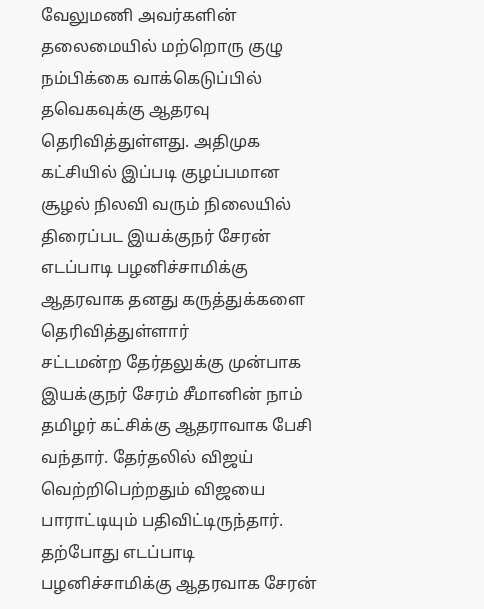வேலுமணி அவர்களின் தலைமையில் மற்றொரு குழு நம்பிக்கை வாக்கெடுப்பில் தவெகவுக்கு ஆதரவு தெரிவித்துள்ளது. அதிமுக கட்சியில் இப்படி குழப்பமான சூழல் நிலவி வரும் நிலையில் திரைப்பட இயக்குநர் சேரன் எடப்பாடி பழனிச்சாமிக்கு ஆதரவாக தனது கருத்துக்களை தெரிவித்துள்ளார்
சட்டமன்ற தேர்தலுக்கு முன்பாக இயக்குநர் சேரம் சீமானின் நாம் தமிழர் கட்சிக்கு ஆதராவாக பேசி வந்தார். தேர்தலில் விஜய் வெற்றிபெற்றதும் விஜயை பாராட்டியும் பதிவிட்டிருந்தார். தற்போது எடப்பாடி பழனிச்சாமிக்கு ஆதரவாக சேரன்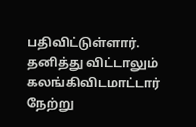பதிவிட்டுள்ளார்.
தனித்து விட்டாலும் கலங்கிவிடமாட்டார்
நேற்று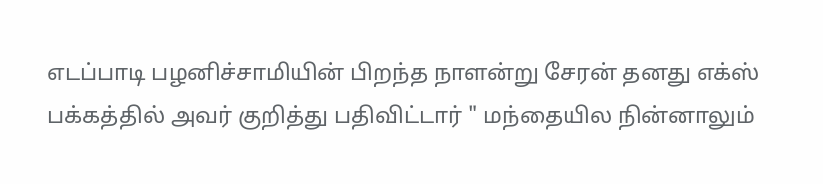எடப்பாடி பழனிச்சாமியின் பிறந்த நாளன்று சேரன் தனது எக்ஸ் பக்கத்தில் அவர் குறித்து பதிவிட்டார் " மந்தையில நின்னாலும்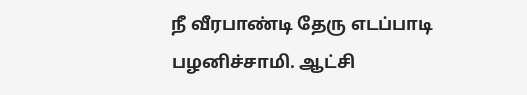நீ வீரபாண்டி தேரு எடப்பாடி பழனிச்சாமி. ஆட்சி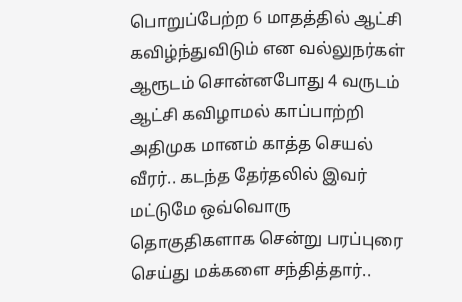பொறுப்பேற்ற 6 மாதத்தில் ஆட்சி கவிழ்ந்துவிடும் என வல்லுநர்கள் ஆரூடம் சொன்னபோது 4 வருடம் ஆட்சி கவிழாமல் காப்பாற்றி அதிமுக மானம் காத்த செயல் வீரர்.. கடந்த தேர்தலில் இவர் மட்டுமே ஒவ்வொரு தொகுதிகளாக சென்று பரப்புரை செய்து மக்களை சந்தித்தார்..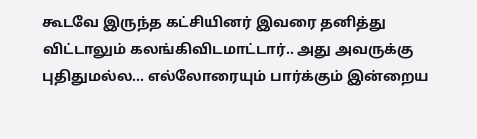கூடவே இருந்த கட்சியினர் இவரை தனித்து விட்டாலும் கலங்கிவிடமாட்டார்.. அது அவருக்கு புதிதுமல்ல... எல்லோரையும் பார்க்கும் இன்றைய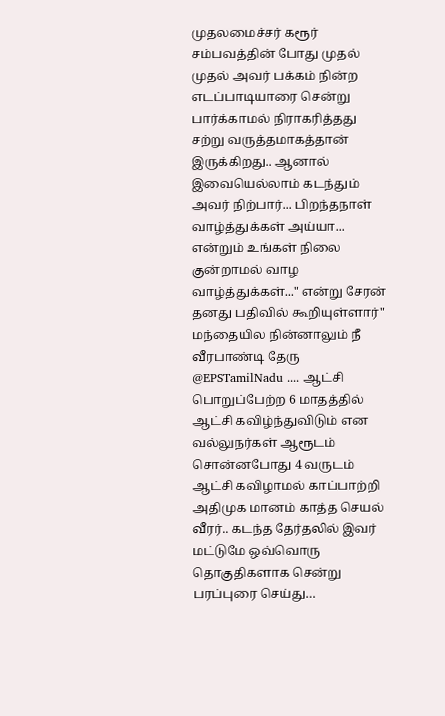முதலமைச்சர் கரூர் சம்பவத்தின் போது முதல் முதல் அவர் பக்கம் நின்ற எடப்பாடியாரை சென்று பார்க்காமல் நிராகரித்தது சற்று வருத்தமாகத்தான் இருக்கிறது.. ஆனால் இவையெல்லாம் கடந்தும் அவர் நிற்பார்... பிறந்தநாள் வாழ்த்துக்கள் அய்யா... என்றும் உங்கள் நிலை குன்றாமல் வாழ வாழ்த்துக்கள்..." என்று சேரன் தனது பதிவில் கூறியுள்ளார்"
மந்தையில நின்னாலும் நீ வீரபாண்டி தேரு @EPSTamilNadu .... ஆட்சி பொறுப்பேற்ற 6 மாதத்தில் ஆட்சி கவிழ்ந்துவிடும் என வல்லுநர்கள் ஆரூடம் சொன்னபோது 4 வருடம் ஆட்சி கவிழாமல் காப்பாற்றி அதிமுக மானம் காத்த செயல் வீரர்.. கடந்த தேர்தலில் இவர் மட்டுமே ஒவ்வொரு தொகுதிகளாக சென்று பரப்புரை செய்து…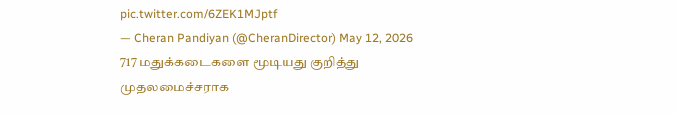pic.twitter.com/6ZEK1MJptf
— Cheran Pandiyan (@CheranDirector) May 12, 2026
717 மதுக்கடைகளை மூடியது குறித்து
முதலமைச்சராக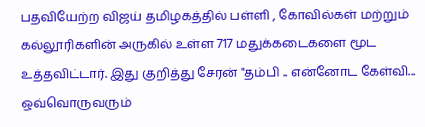பதவியேற்ற விஜய் தமிழகத்தில் பள்ளி , கோவில்கள் மற்றும் கல்லூரிகளின் அருகில் உள்ள 717 மதுக்கடைகளை மூட உத்தவிட்டார். இது குறித்து சேரன் "தம்பி .. என்னோட கேள்வி... ஒவ்வொருவரும்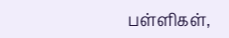பள்ளிகள்,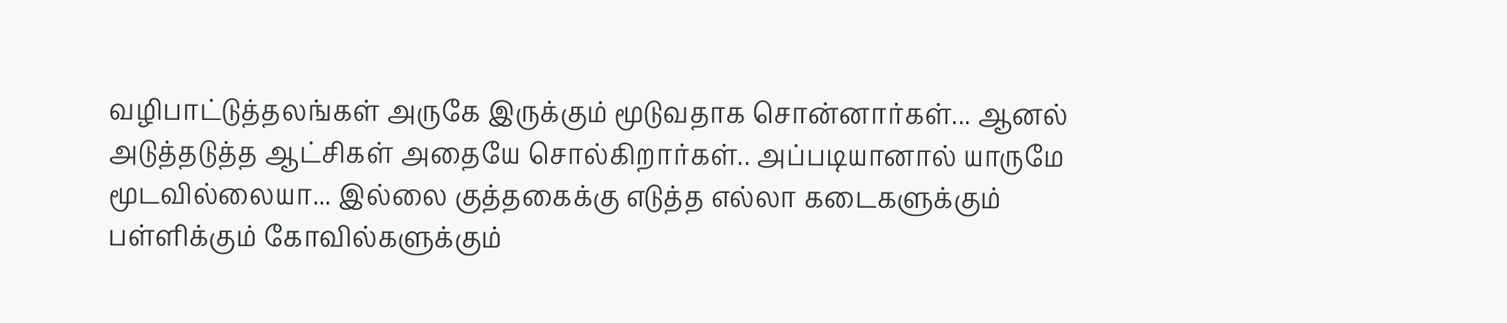வழிபாட்டுத்தலங்கள் அருகே இருக்கும் மூடுவதாக சொன்னார்கள்... ஆனல் அடுத்தடுத்த ஆட்சிகள் அதையே சொல்கிறார்கள்.. அப்படியானால் யாருமே மூடவில்லையா... இல்லை குத்தகைக்கு எடுத்த எல்லா கடைகளுக்கும் பள்ளிக்கும் கோவில்களுக்கும்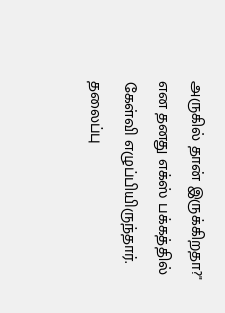அருகில் தான் இருக்கிறதா?" என தனது எக்ஸ் பக்கத்தில் கேள்வி எழுப்பியிருந்தார்.
தலைப்பு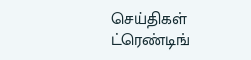செய்திகள்
ட்ரெண்டிங்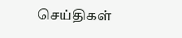செய்திகள்